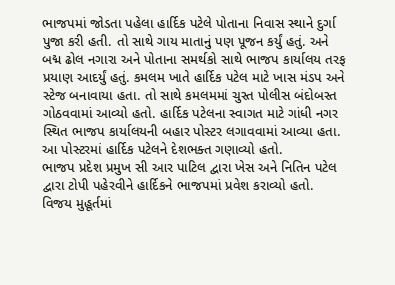ભાજપમાં જોડતા પહેલા હાર્દિક પટેલે પોતાના નિવાસ સ્થાને દુર્ગા પુજા કરી હતી. તો સાથે ગાય માતાનું પણ પૂજન કર્યું હતું. અને બદ્મ ઢોલ નગારા અને પોતાના સમર્થકો સાથે ભાજપ કાર્યાલય તરફ પ્રયાણ આદર્યું હતું. કમલમ ખાતે હાર્દિક પટેલ માટે ખાસ મંડપ અને સ્ટેજ બનાવાયા હતા. તો સાથે કમલમમાં ચુસ્ત પોલીસ બંદોબસ્ત ગોઠવવામાં આવ્યો હતો. હાર્દિક પટેલના સ્વાગત માટે ગાંધી નગર સ્થિત ભાજપ કાર્યાલયની બહાર પોસ્ટર લગાવવામાં આવ્યા હતા. આ પોસ્ટરમાં હાર્દિક પટેલને દેશભક્ત ગણાવ્યો હતો.
ભાજપ પ્રદેશ પ્રમુખ સી આર પાટિલ દ્વારા ખેસ અને નિતિન પટેલ દ્વારા ટોપી પહેરવીને હાર્દિકને ભાજપમાં પ્રવેશ કરાવ્યો હતો. વિજય મુહૂર્તમાં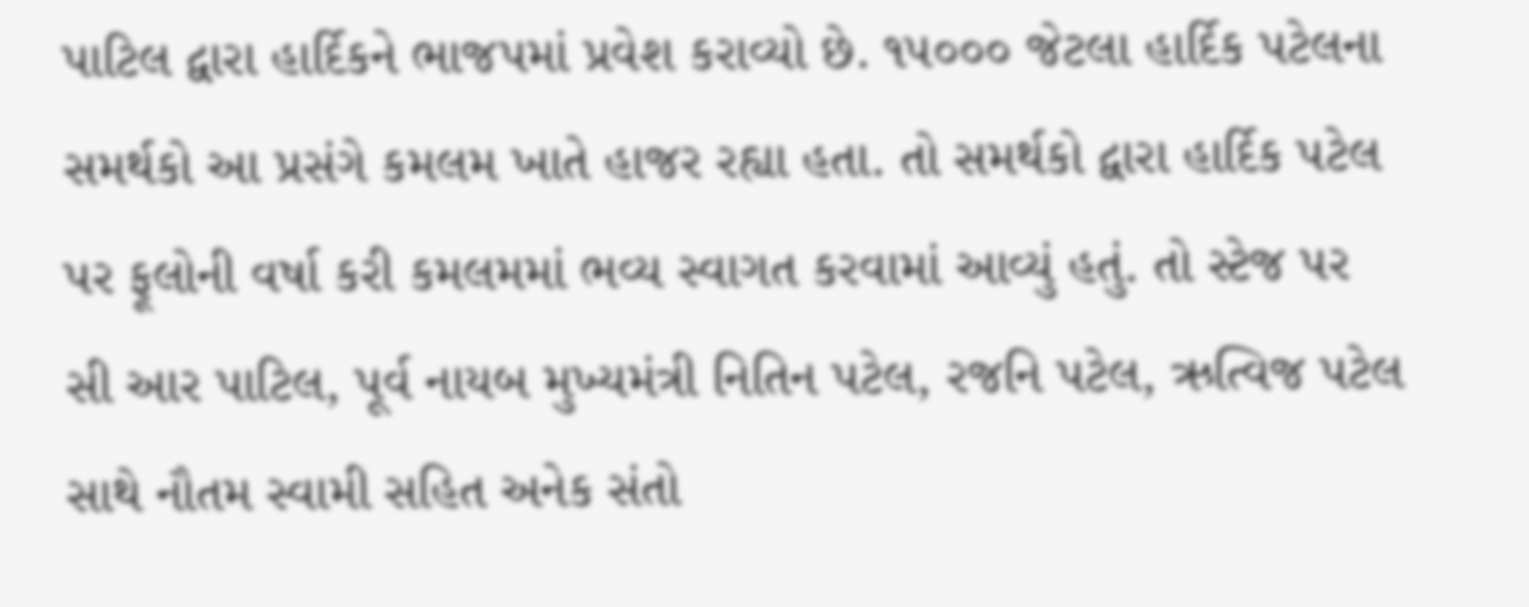પાટિલ દ્વારા હાર્દિકને ભાજપમાં પ્રવેશ કરાવ્યો છે. ૧૫૦૦૦ જેટલા હાર્દિક પટેલના સમર્થકો આ પ્રસંગે કમલમ ખાતે હાજર રહ્યા હતા. તો સમર્થકો દ્વારા હાર્દિક પટેલ પર ફૂલોની વર્ષા કરી કમલમમાં ભવ્ય સ્વાગત કરવામાં આવ્યું હતું. તો સ્ટેજ પર સી આર પાટિલ, પૂર્વ નાયબ મુખ્યમંત્રી નિતિન પટેલ, રજનિ પટેલ, ઋત્વિજ પટેલ સાથે નૌતમ સ્વામી સહિત અનેક સંતો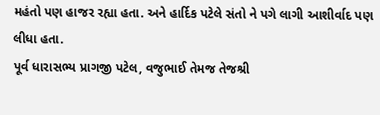મહંતો પણ હાજર રહ્યા હતા. અને હાર્દિક પટેલે સંતો ને પગે લાગી આશીર્વાદ પણ લીધા હતા.
પૂર્વ ધારાસભ્ય પ્રાગજી પટેલ, વજુભાઈ તેમજ તેજશ્રી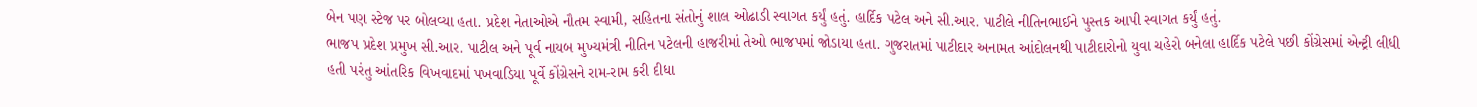બેન પણ સ્ટેજ પર બોલવ્યા હતા. પ્રદેશ નેતાઓએ નૌતમ સ્વામી, સહિતના સંતોનું શાલ ઓઢાડી સ્વાગત કર્યું હતું. હાર્દિક પટેલ અને સી.આર. પાટીલે નીતિનભાઈને પુસ્તક આપી સ્વાગત કર્યું હતું.
ભાજપ પ્રદેશ પ્રમુખ સી.આર. પાટીલ અને પૂર્વ નાયબ મુખ્યમંત્રી નીતિન પટેલની હાજરીમાં તેઓ ભાજપમાં જોડાયા હતા. ગુજરાતમાં પાટીદાર અનામત આંદોલનથી પાટીદારોનો યુવા ચહેરો બનેલા હાર્દિક પટેલે પછી કોંગ્રેસમાં એન્ટ્રી લીધી હતી પરંતુ આંતરિક વિખવાદમાં પખવાડિયા પૂર્વે કોંગ્રેસને રામ-રામ કરી દીધા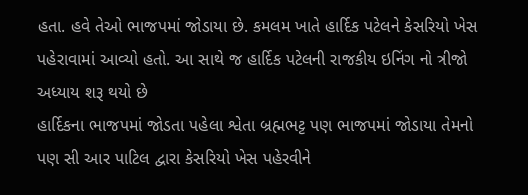હતા. હવે તેઓ ભાજપમાં જોડાયા છે. કમલમ ખાતે હાર્દિક પટેલને કેસરિયો ખેસ પહેરાવામાં આવ્યો હતો. આ સાથે જ હાર્દિક પટેલની રાજકીય ઇનિંગ નો ત્રીજો અધ્યાય શરૂ થયો છે
હાર્દિકના ભાજપમાં જોડતા પહેલા શ્વેતા બ્રહ્મભટ્ટ પણ ભાજપમાં જોડાયા તેમનો પણ સી આર પાટિલ દ્વારા કેસરિયો ખેસ પહેરવીને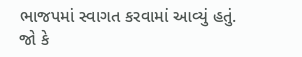ભાજપમાં સ્વાગત કરવામાં આવ્યું હતું. જો કે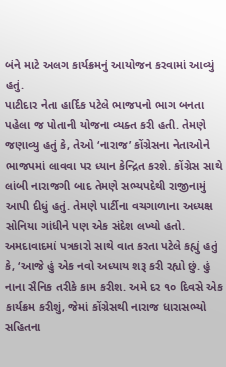બંને માટે અલગ કાર્યક્રમનું આયોજન કરવામાં આવ્યું હતું.
પાટીદાર નેતા હાર્દિક પટેલે ભાજપનો ભાગ બનતા પહેલા જ પોતાની યોજના વ્યક્ત કરી હતી. તેમણે જણાવ્યુ હતું કે, તેઓ ‘નારાજ’ કોંગ્રેસના નેતાઓને ભાજપમાં લાવવા પર ધ્યાન કેન્દ્રિત કરશે. કોંગ્રેસ સાથે લાંબી નારાજગી બાદ તેમણે સભ્યપદેથી રાજીનામું આપી દીધું હતું. તેમણે પાર્ટીના વચગાળાના અધ્યક્ષ સોનિયા ગાંધીને પણ એક સંદેશ લખ્યો હતો. અમદાવાદમાં પત્રકારો સાથે વાત કરતા પટેલે કહ્યું હતું કે, ‘આજે હું એક નવો અધ્યાય શરૂ કરી રહ્યો છું. હું નાના સૈનિક તરીકે કામ કરીશ. અમે દર ૧૦ દિવસે એક કાર્યક્રમ કરીશું, જેમાં કોંગ્રેસથી નારાજ ધારાસભ્યો સહિતના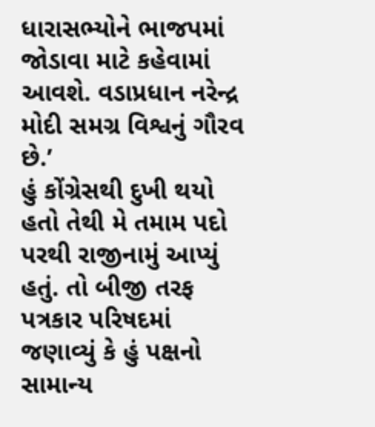ધારાસભ્યોને ભાજપમાં જોડાવા માટે કહેવામાં આવશે. વડાપ્રધાન નરેન્દ્ર મોદી સમગ્ર વિશ્વનું ગૌરવ છે.’
હું કોંગ્રેસથી દુખી થયો હતો તેથી મે તમામ પદો પરથી રાજીનામું આપ્યું હતું. તો બીજી તરફ પત્રકાર પરિષદમાં જણાવ્યું કે હું પક્ષનો સામાન્ય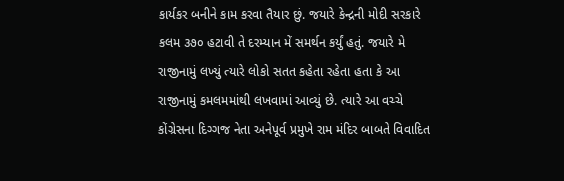કાર્યકર બનીને કામ કરવા તૈયાર છું. જયારે કેન્દ્રની મોદી સરકારે કલમ ૩૭૦ હટાવી તે દરમ્યાન મેં સમર્થન કર્યું હતું. જયારે મે રાજીનામું લખ્યું ત્યારે લોકો સતત કહેતા રહેતા હતા કે આ રાજીનામું કમલમમાંથી લખવામાં આવ્યું છે. ત્યારે આ વચ્ચે કોંગ્રેસના દિગ્ગજ નેતા અનેપૂર્વ પ્રમુખે રામ મંદિર બાબતે વિવાદિત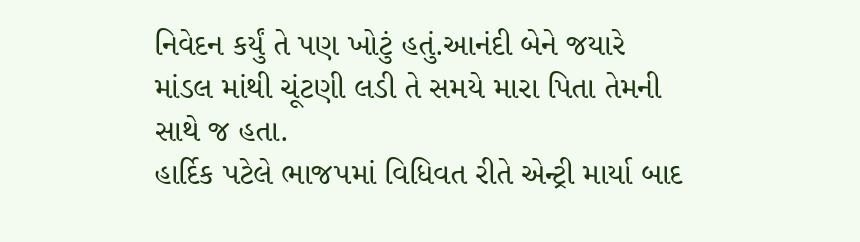નિવેદન કર્યું તે પણ ખોટું હતું.આનંદી બેને જયારે માંડલ માંથી ચૂંટણી લડી તે સમયે મારા પિતા તેમની સાથે જ હતા.
હાર્દિક પટેલે ભાજપમાં વિધિવત રીતે એન્ટ્રી માર્યા બાદ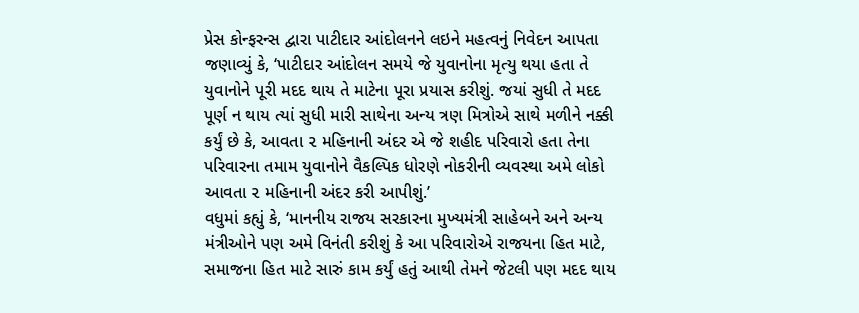પ્રેસ કોન્ફરન્સ દ્વારા પાટીદાર આંદોલનને લઇને મહત્વનું નિવેદન આપતા જણાવ્યું કે, ‘પાટીદાર આંદોલન સમયે જે યુવાનોના મૃત્યુ થયા હતા તે યુવાનોને પૂરી મદદ થાય તે માટેના પૂરા પ્રયાસ કરીશું. જયાં સુધી તે મદદ પૂર્ણ ન થાય ત્યાં સુધી મારી સાથેના અન્ય ત્રણ મિત્રોએ સાથે મળીને નક્કી કર્યું છે કે, આવતા ૨ મહિનાની અંદર એ જે શહીદ પરિવારો હતા તેના પરિવારના તમામ યુવાનોને વૈકલ્પિક ધોરણે નોકરીની વ્યવસ્થા અમે લોકો આવતા ૨ મહિનાની અંદર કરી આપીશું.’
વધુમાં કહ્યું કે, ‘માનનીય રાજય સરકારના મુખ્યમંત્રી સાહેબને અને અન્ય મંત્રીઓને પણ અમે વિનંતી કરીશું કે આ પરિવારોએ રાજયના હિત માટે, સમાજના હિત માટે સારું કામ કર્યું હતું આથી તેમને જેટલી પણ મદદ થાય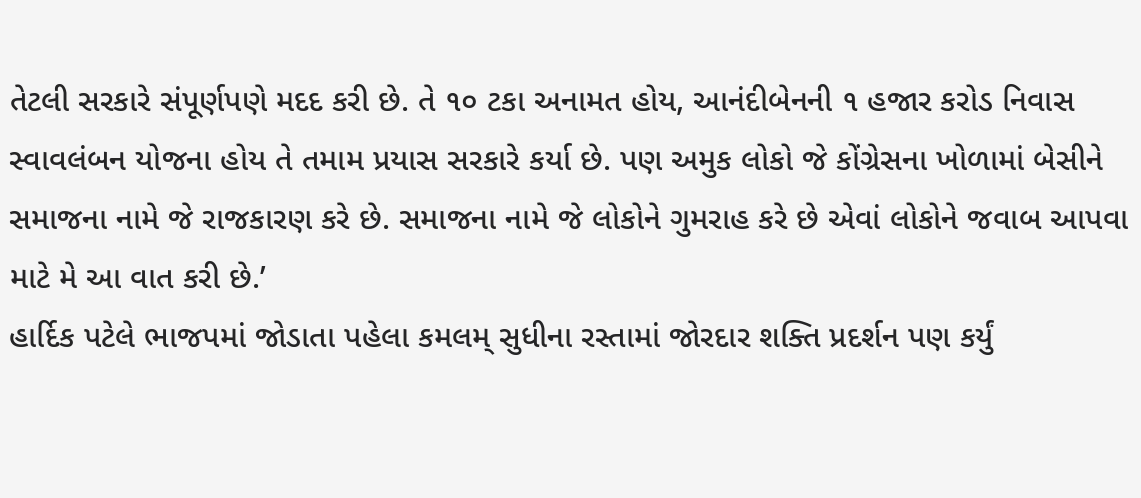તેટલી સરકારે સંપૂર્ણપણે મદદ કરી છે. તે ૧૦ ટકા અનામત હોય, આનંદીબેનની ૧ હજાર કરોડ નિવાસ સ્વાવલંબન યોજના હોય તે તમામ પ્રયાસ સરકારે કર્યા છે. પણ અમુક લોકો જે કોંગ્રેસના ખોળામાં બેસીને સમાજના નામે જે રાજકારણ કરે છે. સમાજના નામે જે લોકોને ગુમરાહ કરે છે એવાં લોકોને જવાબ આપવા માટે મે આ વાત કરી છે.’
હાર્દિક પટેલે ભાજપમાં જોડાતા પહેલા કમલમ્ સુધીના રસ્તામાં જોરદાર શક્તિ પ્રદર્શન પણ કર્યું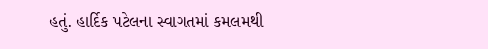હતું. હાર્દિક પટેલના સ્વાગતમાં કમલમથી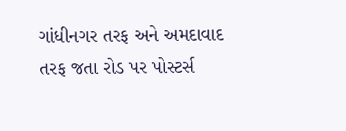ગાંધીનગર તરફ અને અમદાવાદ તરફ જતા રોડ પર પોસ્ટર્સ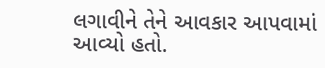લગાવીને તેને આવકાર આપવામાં આવ્યો હતો.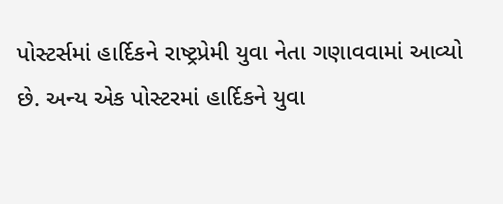પોસ્ટર્સમાં હાર્દિકને રાષ્ટ્રપ્રેમી યુવા નેતા ગણાવવામાં આવ્યો છે. અન્ય એક પોસ્ટરમાં હાર્દિકને યુવા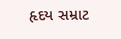હૃદય સમ્રાટ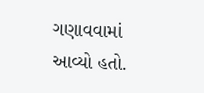ગણાવવામાં આવ્યો હતો.